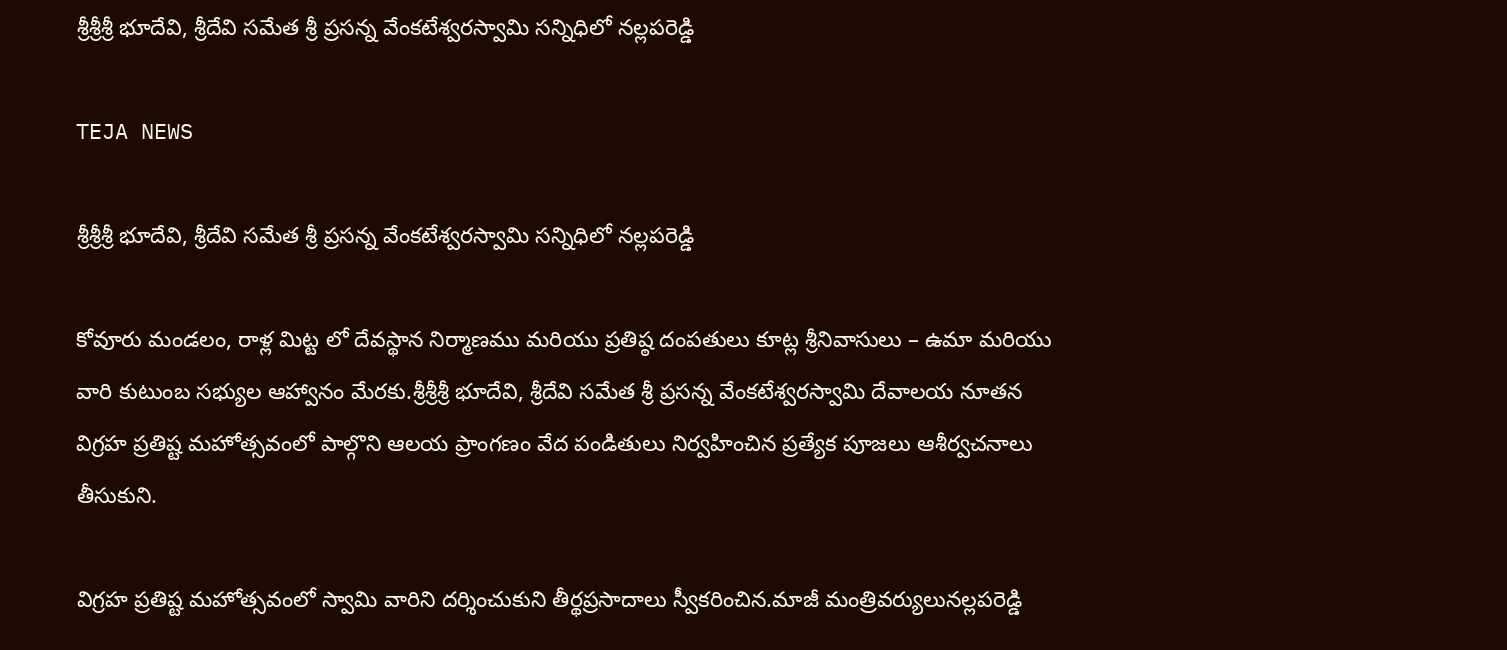శ్రీశ్రీశ్రీ భూదేవి, శ్రీదేవి సమేత శ్రీ ప్రసన్న వేంకటేశ్వరస్వామి సన్నిధిలో నల్లపరెడ్డి

TEJA NEWS

శ్రీశ్రీశ్రీ భూదేవి, శ్రీదేవి సమేత శ్రీ ప్రసన్న వేంకటేశ్వరస్వామి సన్నిధిలో నల్లపరెడ్డి

కోవూరు మండలం, రాళ్ల మిట్ట లో దేవస్థాన నిర్మాణము మరియు ప్రతిష్ఠ దంపతులు కూట్ల శ్రీనివాసులు – ఉమా మరియు వారి కుటుంబ సభ్యుల ఆహ్వానం మేరకు.శ్రీశ్రీశ్రీ భూదేవి, శ్రీదేవి సమేత శ్రీ ప్రసన్న వేంకటేశ్వరస్వామి దేవాలయ నూతన విగ్రహ ప్రతిష్ట మహోత్సవంలో పాల్గొని ఆలయ ప్రాంగణం వేద పండితులు నిర్వహించిన ప్రత్యేక పూజలు ఆశీర్వచనాలు తీసుకుని.

విగ్రహ ప్రతిష్ట మహోత్సవంలో స్వామి వారిని దర్శించుకుని తీర్థప్రసాదాలు స్వీకరించిన.మాజీ మంత్రివర్యులునల్లపరెడ్డి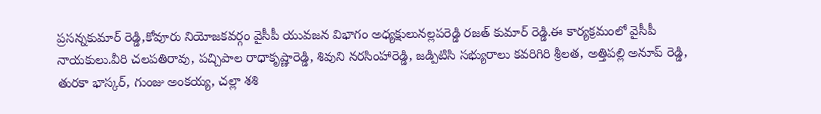ప్రసన్నకుమార్ రెడ్డి,కోవూరు నియోజకవర్గం వైసీపీ యువజన విభాగం అధ్యక్షులునల్లపరెడ్డి రజత్ కుమార్ రెడ్డి.ఈ కార్యక్రమంలో వైసీపీ నాయకులు.వీరి చలపతిరావు, పచ్చిపాల రాధాకృష్ణారెడ్డి, శివుని నరసింహారెడ్డి, జడ్పిటిసి సభ్యురాలు కవరిగిరి శ్రీలత, అత్తిపల్లి అనూప్ రెడ్డి, తురకా భాస్కర్, గుంజు అంకయ్య, చల్లా శశి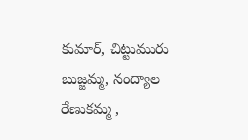కుమార్, చిట్టుమురు బుజ్జమ్మ, నంద్యాల రేణుకమ్మ ,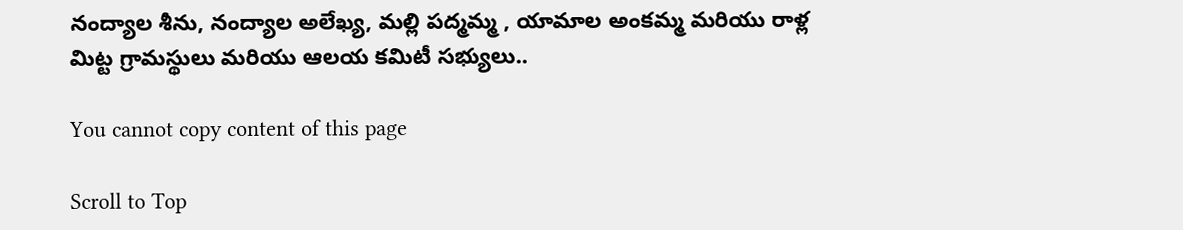నంద్యాల శీను, నంద్యాల అలేఖ్య, మల్లి పద్మమ్మ , యామాల అంకమ్మ మరియు రాళ్ల మిట్ట గ్రామస్థులు మరియు ఆలయ కమిటీ సభ్యులు..

You cannot copy content of this page

Scroll to Top